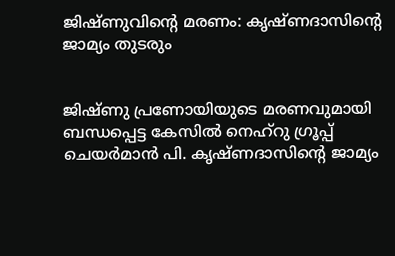ജിഷ്ണുവിന്റെ മരണം: കൃഷ്ണദാസിന്റെ ജാമ്യം തുടരും


ജിഷ്ണു പ്രണോയിയുടെ മരണവുമായി ബന്ധപ്പെട്ട കേസില്‍ നെഹ്‌റു ഗ്രൂപ്പ് ചെയര്‍മാന്‍ പി. കൃഷ്ണദാസിന്റെ ജാമ്യം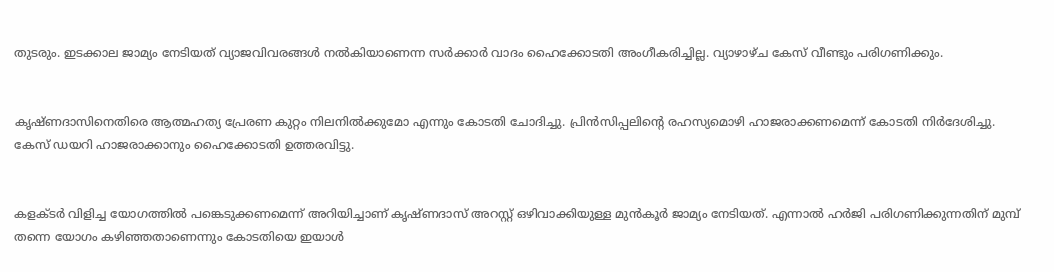തുടരും. ഇടക്കാല ജാമ്യം നേടിയത് വ്യാജവിവരങ്ങള്‍ നല്‍കിയാണെന്ന സര്‍ക്കാര്‍ വാദം ഹൈക്കോടതി അംഗീകരിച്ചില്ല. വ്യാഴാഴ്ച കേസ് വീണ്ടും പരിഗണിക്കും.


കൃഷ്ണദാസിനെതിരെ ആത്മഹത്യ പ്രേരണ കുറ്റം നിലനില്‍ക്കുമോ എന്നും കോടതി ചോദിച്ചു. പ്രിന്‍സിപ്പലിന്റെ രഹസ്യമൊഴി ഹാജരാക്കണമെന്ന് കോടതി നിര്‍ദേശിച്ചു. കേസ് ഡയറി ഹാജരാക്കാനും ഹൈക്കോടതി ഉത്തരവിട്ടു.


കളക്ടര്‍ വിളിച്ച യോഗത്തില്‍ പങ്കെടുക്കണമെന്ന് അറിയിച്ചാണ് കൃഷ്ണദാസ് അറസ്റ്റ് ഒഴിവാക്കിയുള്ള മുന്‍കൂര്‍ ജാമ്യം നേടിയത്. എന്നാല്‍ ഹര്‍ജി പരിഗണിക്കുന്നതിന് മുമ്പ്‌ തന്നെ യോഗം കഴിഞ്ഞതാണെന്നും കോടതിയെ ഇയാള്‍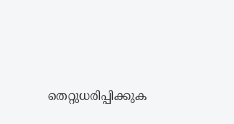തെറ്റുധരിപ്പിക്കുക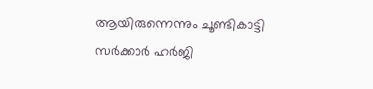ആയിരുന്നെന്നും ചൂണ്ടികാട്ടി സര്‍ക്കാര്‍ ഹര്‍ജി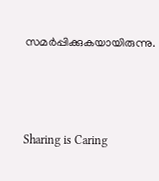സമര്‍പ്പിക്കുകയായിരുന്നു.



Sharing is Caring